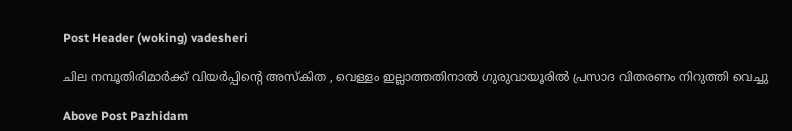Post Header (woking) vadesheri

ചില നമ്പൂതിരിമാർക്ക് വിയർപ്പിന്റെ അസ്കിത , വെള്ളം ഇല്ലാത്തതിനാൽ ഗുരുവായൂരിൽ പ്രസാദ വിതരണം നിറുത്തി വെച്ചു

Above Post Pazhidam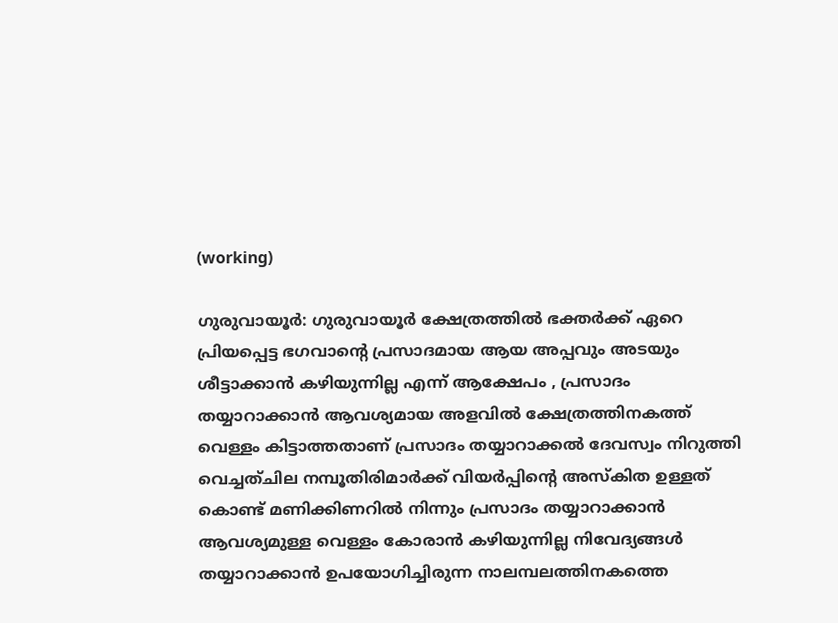(working)

ഗുരുവായൂര്‍: ഗുരുവായൂര്‍ ക്ഷേത്രത്തിൽ ഭക്തർക്ക് ഏറെ പ്രിയപ്പെട്ട ഭഗവാന്റെ പ്രസാദമായ ആയ അപ്പവും അടയും ശീട്ടാക്കാൻ കഴിയുന്നില്ല എന്ന് ആക്ഷേപം , പ്രസാദം തയ്യാറാക്കാൻ ആവശ്യമായ അളവിൽ ക്ഷേത്രത്തിനകത്ത് വെള്ളം കിട്ടാത്തതാണ് പ്രസാദം തയ്യാറാക്കൽ ദേവസ്വം നിറുത്തി വെച്ചത്ചില നമ്പൂതിരിമാർക്ക് വിയർപ്പിന്റെ അസ്കിത ഉള്ളത് കൊണ്ട് മണിക്കിണറിൽ നിന്നും പ്രസാദം തയ്യാറാക്കാൻ ആവശ്യമുള്ള വെള്ളം കോരാൻ കഴിയുന്നില്ല നിവേദ്യങ്ങള്‍ തയ്യാറാക്കാന്‍ ഉപയോഗിച്ചിരുന്ന നാലമ്പലത്തിനകത്തെ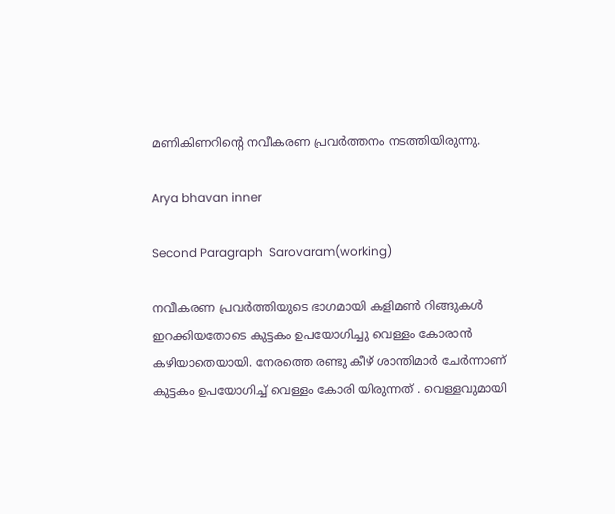മണികിണറിന്റെ നവീകരണ പ്രവര്‍ത്തനം നടത്തിയിരുന്നു.

Arya bhavan inner

Second Paragraph  Sarovaram(working)

നവീകരണ പ്രവര്‍ത്തിയുടെ ഭാഗമായി കളിമണ്‍ റിങ്ങുകള്‍ ഇറക്കിയതോടെ കുട്ടകം ഉപയോഗിച്ചു വെള്ളം കോരാൻ കഴിയാതെയായി. നേരത്തെ രണ്ടു കീഴ് ശാന്തിമാർ ചേർന്നാണ് കുട്ടകം ഉപയോഗിച്ച് വെള്ളം കോരി യിരുന്നത് . വെള്ളവുമായി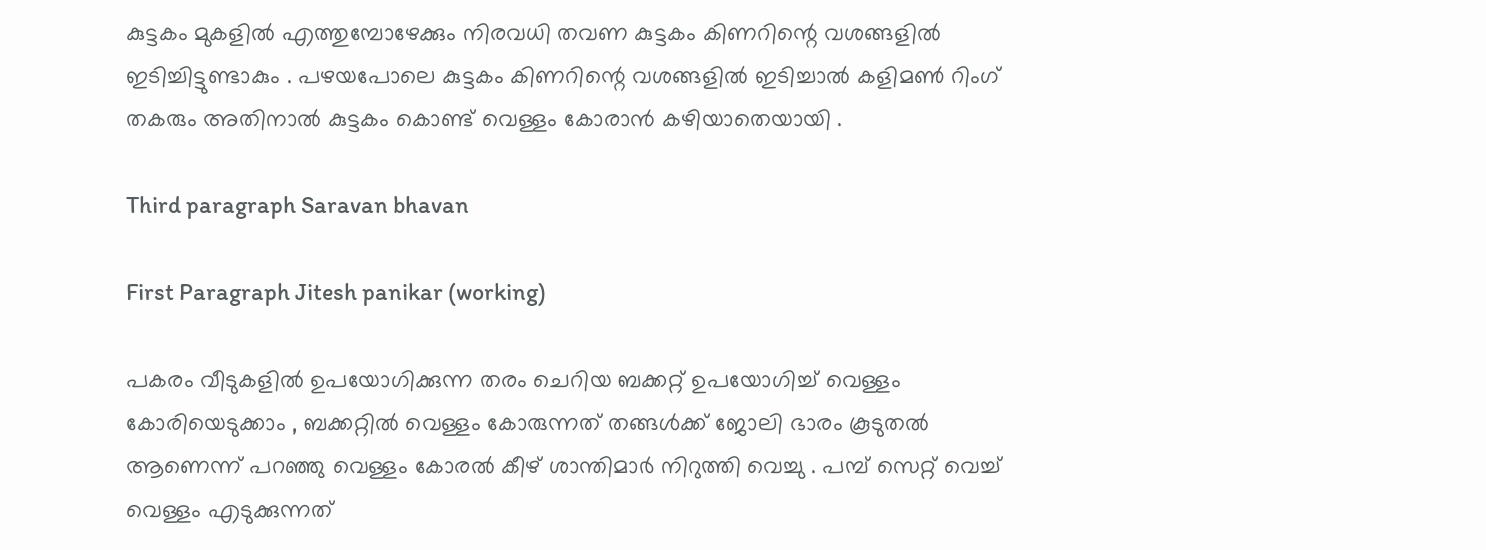കുട്ടകം മുകളിൽ എത്തുമ്പോഴേക്കും നിരവധി തവണ കുട്ടകം കിണറിന്റെ വശങ്ങളിൽ ഇടിച്ചിട്ടുണ്ടാകും . പഴയപോലെ കുട്ടകം കിണറിന്റെ വശങ്ങളിൽ ഇടിച്ചാൽ കളിമൺ റിംഗ് തകരും അതിനാൽ കുട്ടകം കൊണ്ട് വെള്ളം കോരാൻ കഴിയാതെയായി .

Third paragraph Saravan bhavan

First Paragraph Jitesh panikar (working)

പകരം വീടുകളിൽ ഉപയോഗിക്കുന്ന തരം ചെറിയ ബക്കറ്റ് ഉപയോഗിച്ച് വെള്ളം കോരിയെടുക്കാം , ബക്കറ്റിൽ വെള്ളം കോരുന്നത് തങ്ങൾക്ക് ജോലി ഭാരം കൂടുതൽ ആണെന്ന് പറഞ്ഞു വെള്ളം കോരൽ കീഴ് ശാന്തിമാർ നിറുത്തി വെച്ചു . പമ്പ് സെറ്റ് വെച്ച് വെള്ളം എടുക്കുന്നത്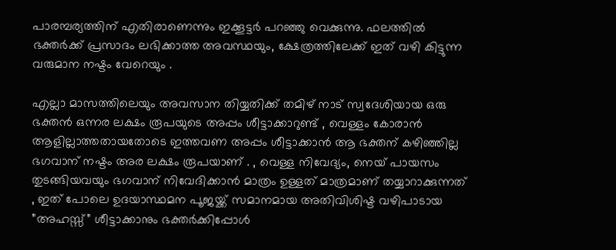പാരമ്പര്യത്തിന് എതിരാണെന്നും ഇക്കൂട്ടർ പറഞ്ഞു വെക്കുന്നു. ഫലത്തിൽ ഭക്തർക്ക് പ്രസാദം ലഭിക്കാത്ത അവസ്ഥയും, ക്ഷേത്രത്തിലേക്ക് ഇത് വഴി കിട്ടുന്ന വരുമാന നഷ്ടം വേറെയും .

എല്ലാ മാസത്തിലെയും അവസാന തിയ്യതിക്ക് തമിഴ് നാട് സ്വദേശിയായ ഒരു ഭക്തൻ ഒന്നര ലക്ഷം രൂപയുടെ അപ്പം ശീട്ടാക്കാറുണ്ട് , വെള്ളം കോരാൻ ആളില്ലാത്തതായതോടെ ഇത്തവണ അപ്പം ശീട്ടാക്കാൻ ആ ഭക്തന് കഴിഞ്ഞില്ല ഭഗവാന് നഷ്ടം അര ലക്ഷം രൂപയാണ് . , വെള്ള നിവേദ്യം, നെയ് പായസം തുടങ്ങിയവയും ഭഗവാന് നിവേദിക്കാൻ മാത്രം ഉള്ളത് മാത്രമാണ് തയ്യാറാക്കുന്നത് , ഇത് പോലെ ഉദയാസ്ഥമന പൂജയ്ക്ക് സമാനമായ അതിവിശിഷ്ട വഴിപാടായ ”അഹസ്സ്” ശീട്ടാക്കാനും ഭക്തര്‍ക്കിപ്പോള്‍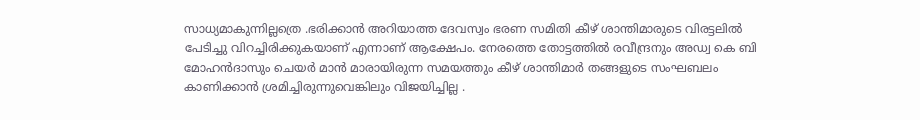സാധ്യമാകുന്നില്ലത്രെ .ഭരിക്കാൻ അറിയാത്ത ദേവസ്വം ഭരണ സമിതി കീഴ് ശാന്തിമാരുടെ വിരട്ടലിൽ പേടിച്ചു വിറച്ചിരിക്കുകയാണ്‌ എന്നാണ് ആക്ഷേപം. നേരത്തെ തോട്ടത്തിൽ രവീന്ദ്രനും അഡ്വ കെ ബി മോഹൻദാസും ചെയർ മാൻ മാരായിരുന്ന സമയത്തും കീഴ് ശാന്തിമാർ തങ്ങളുടെ സംഘബലം കാണിക്കാൻ ശ്രമിച്ചിരുന്നുവെങ്കിലും വിജയിച്ചില്ല .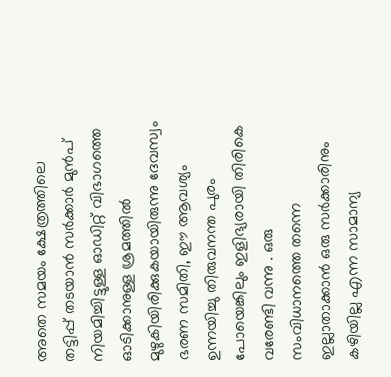അതെ സമയം ക്ഷേത്രത്തിലെ തട്ടിപ്പ് തടയാൻ സർക്കാർ മുൻപ് നിയമിച്ചിട്ടുള്ള ഓഡിറ്റ് വിഭാഗത്തെ ഓടിക്കാനുള്ള ശ്രമത്തിൽ മുഴുകിയിരിക്കുകയായിരുന്നു ദേവസ്വം ഭരണ സമിതി, ഈ ആവശ്യം ഉന്നയിച്ചു തിരുവനന്ത പുരം പോയെങ്കിലും ഇളിഭ്യരായി തിരികെ വരേണ്ടി വന്നു . ഒരു സംവിധാനത്തെ തന്നെ ഇല്ലാതാക്കാൻ ഒരു സർക്കാരിനും കഴിയില്ല എന്ന സാമാന്യ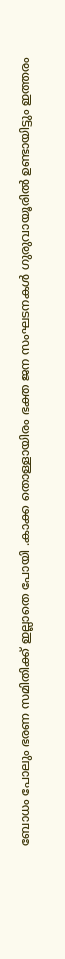ബോധം പോലും ഭരണ സമിതിക്ക് ഇല്ലാതെ പോയി .കാക്ക തൊള്ളായിരം ഭക്ത ജന സംഘടനകൾ ഗുരുവായൂരിൽ ഉണ്ടായിട്ടും ഇത്തരം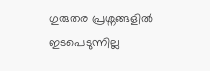ഗുരുതര പ്രശ്നങ്ങളിൽ ഇടപെടുന്നില്ല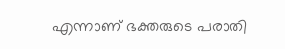എന്നാണ് ഭക്തരുടെ പരാതി